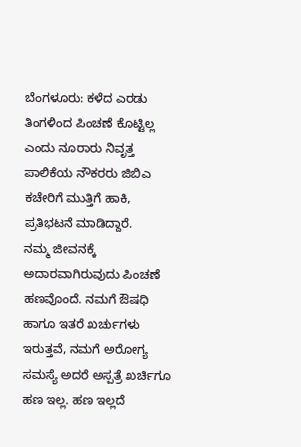ಬೆಂಗಳೂರು: ಕಳೆದ ಎರಡು ತಿಂಗಳಿಂದ ಪಿಂಚಣೆ ಕೊಟ್ಟಿಲ್ಲ ಎಂದು ನೂರಾರು ನಿವೃತ್ತ ಪಾಲಿಕೆಯ ನೌಕರರು ಜಿಬಿಎ ಕಚೇರಿಗೆ ಮುತ್ತಿಗೆ ಹಾಕಿ, ಪ್ರತಿಭಟನೆ ಮಾಡಿದ್ದಾರೆ.
ನಮ್ಮ ಜೀವನಕ್ಕೆ ಅದಾರವಾಗಿರುವುದು ಪಿಂಚಣೆ ಹಣವೊಂದೆ. ನಮಗೆ ಔಷಧಿ ಹಾಗೂ ಇತರೆ ಖರ್ಚುಗಳು ಇರುತ್ತವೆ, ನಮಗೆ ಅರೋಗ್ಯ ಸಮಸ್ಯೆ ಅದರೆ ಅಸ್ಪತ್ರೆ ಖರ್ಚಿಗೂ ಹಣ ಇಲ್ಲ. ಹಣ ಇಲ್ಲದೆ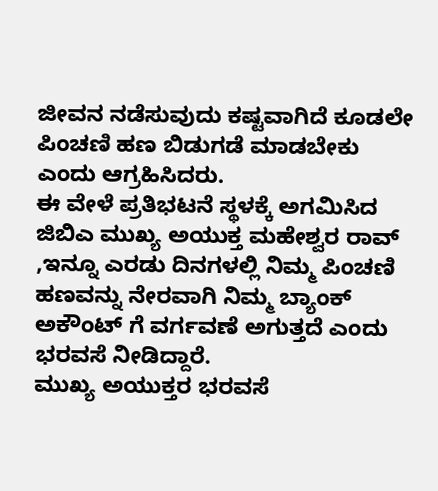ಜೀವನ ನಡೆಸುವುದು ಕಷ್ಟವಾಗಿದೆ ಕೂಡಲೇ ಪಿಂಚಣಿ ಹಣ ಬಿಡುಗಡೆ ಮಾಡಬೇಕು ಎಂದು ಆಗ್ರಹಿಸಿದರು.
ಈ ವೇಳೆ ಪ್ರತಿಭಟನೆ ಸ್ಥಳಕ್ಕೆ ಅಗಮಿಸಿದ ಜಿಬಿಎ ಮುಖ್ಯ ಅಯುಕ್ತ ಮಹೇಶ್ವರ ರಾವ್ ,ಇನ್ನೂ ಎರಡು ದಿನಗಳಲ್ಲಿ ನಿಮ್ಮ ಪಿಂಚಣಿ ಹಣವನ್ನು ನೇರವಾಗಿ ನಿಮ್ಮ ಬ್ಯಾಂಕ್ ಅಕೌಂಟ್ ಗೆ ವರ್ಗವಣೆ ಅಗುತ್ತದೆ ಎಂದು ಭರವಸೆ ನೀಡಿದ್ದಾರೆ.
ಮುಖ್ಯ ಅಯುಕ್ತರ ಭರವಸೆ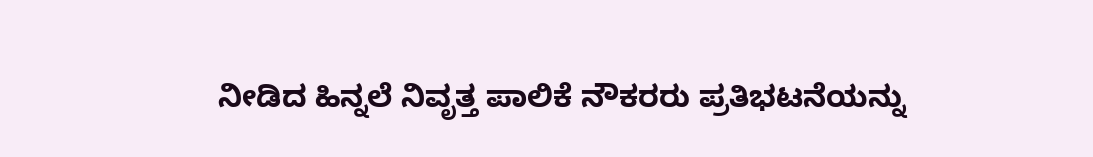ನೀಡಿದ ಹಿನ್ನಲೆ ನಿವೃತ್ತ ಪಾಲಿಕೆ ನೌಕರರು ಪ್ರತಿಭಟನೆಯನ್ನು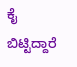ಕೈ ಬಿಟ್ಟಿದ್ದಾರೆ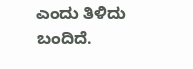ಎಂದು ತಿಳಿದು ಬಂದಿದೆ.